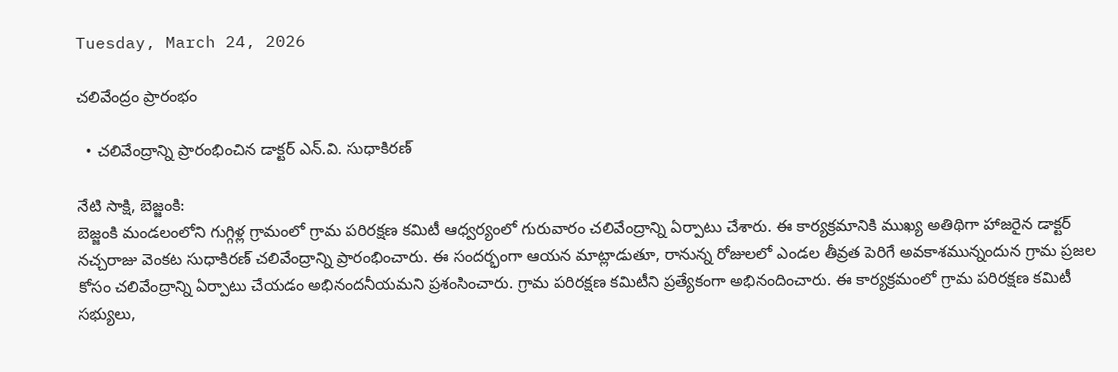Tuesday, March 24, 2026

చలివేంద్రం ప్రారంభం

  • చలివేంద్రాన్ని ప్రారంభించిన డాక్టర్ ఎన్.వి. సుధాకిరణ్

నేటి సాక్షి, బెజ్జంకి:
బెజ్జంకి మండలంలోని గుగ్గిళ్ల గ్రామంలో గ్రామ పరిరక్షణ కమిటీ ఆధ్వర్యంలో గురువారం చలివేంద్రాన్ని ఏర్పాటు చేశారు. ఈ కార్యక్రమానికి ముఖ్య అతిథిగా హాజరైన డాక్టర్ నచ్చరాజు వెంకట సుధాకిరణ్ చలివేంద్రాన్ని ప్రారంభించారు. ఈ సందర్భంగా ఆయన మాట్లాడుతూ, రానున్న రోజులలో ఎండల తీవ్రత పెరిగే అవకాశమున్నందున గ్రామ ప్రజల కోసం చలివేంద్రాన్ని ఏర్పాటు చేయడం అభినందనీయమని ప్రశంసించారు. గ్రామ పరిరక్షణ కమిటీని ప్రత్యేకంగా అభినందించారు. ఈ కార్యక్రమంలో గ్రామ పరిరక్షణ కమిటీ సభ్యులు,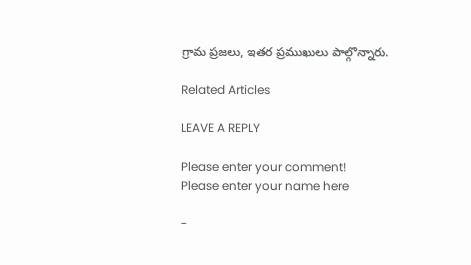గ్రామ ప్రజలు, ఇతర ప్రముఖులు పాల్గొన్నారు.

Related Articles

LEAVE A REPLY

Please enter your comment!
Please enter your name here

-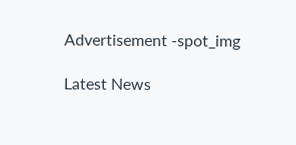Advertisement -spot_img

Latest News